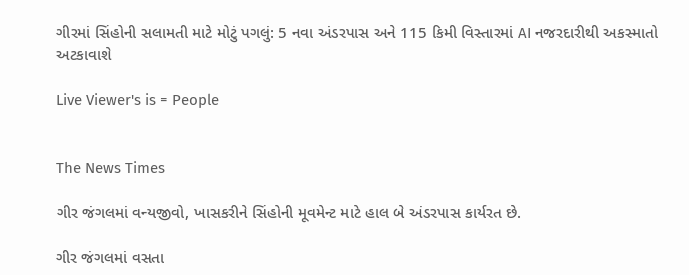ગીરમાં સિંહોની સલામતી માટે મોટું પગલું: 5 નવા અંડરપાસ અને 115 કિમી વિસ્તારમાં AI નજરદારીથી અકસ્માતો અટકાવાશે

Live Viewer's is = People


The News Times

ગીર જંગલમાં વન્યજીવો, ખાસકરીને સિંહોની મૂવમેન્ટ માટે હાલ બે અંડરપાસ કાર્યરત છે.

ગીર જંગલમાં વસતા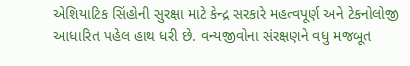એશિયાટિક સિંહોની સુરક્ષા માટે કેન્દ્ર સરકારે મહત્વપૂર્ણ અને ટેકનોલોજી આધારિત પહેલ હાથ ધરી છે. વન્યજીવોના સંરક્ષણને વધુ મજબૂત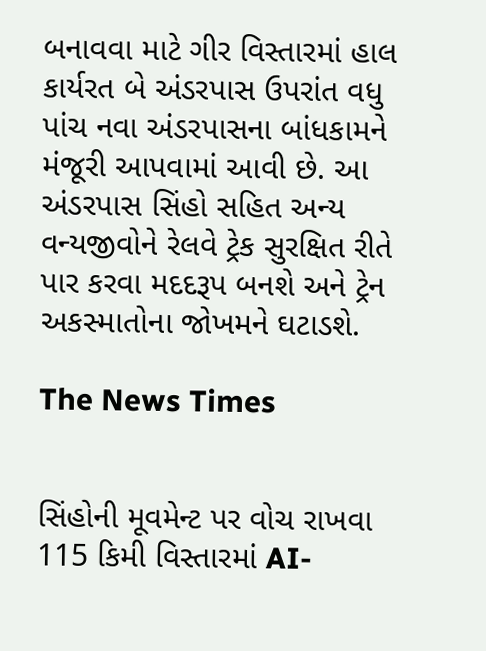બનાવવા માટે ગીર વિસ્તારમાં હાલ કાર્યરત બે અંડરપાસ ઉપરાંત વધુ પાંચ નવા અંડરપાસના બાંધકામને મંજૂરી આપવામાં આવી છે. આ અંડરપાસ સિંહો સહિત અન્ય વન્યજીવોને રેલવે ટ્રેક સુરક્ષિત રીતે પાર કરવા મદદરૂપ બનશે અને ટ્રેન અકસ્માતોના જોખમને ઘટાડશે.

The News Times


સિંહોની મૂવમેન્ટ પર વોચ રાખવા 115 કિમી વિસ્તારમાં AI-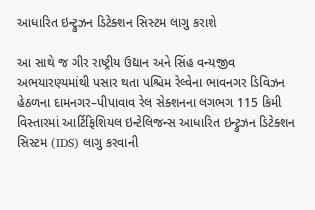આધારિત ઇન્ટ્રુઝન ડિટેક્શન સિસ્ટમ લાગુ કરાશે

આ સાથે જ ગીર રાષ્ટ્રીય ઉદ્યાન અને સિંહ વન્યજીવ અભયારણ્યમાંથી પસાર થતા પશ્ચિમ રેલ્વેના ભાવનગર ડિવિઝન હેઠળના દામનગર–પીપાવાવ રેલ સેક્શનના લગભગ 115 કિમી વિસ્તારમાં આર્ટિફિશિયલ ઇન્ટેલિજન્સ આધારિત ઇન્ટ્રુઝન ડિટેક્શન સિસ્ટમ (IDS) લાગુ કરવાની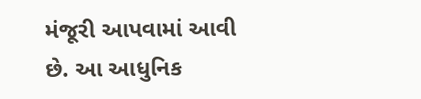મંજૂરી આપવામાં આવી છે. આ આધુનિક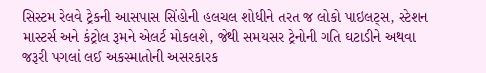સિસ્ટમ રેલવે ટ્રેકની આસપાસ સિંહોની હલચલ શોધીને તરત જ લોકો પાઇલટ્સ, સ્ટેશન માસ્ટર્સ અને કંટ્રોલ રૂમને એલર્ટ મોકલશે, જેથી સમયસર ટ્રેનોની ગતિ ઘટાડીને અથવા જરૂરી પગલાં લઈ અકસ્માતોની અસરકારક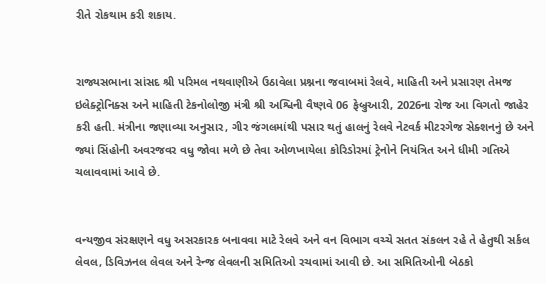રીતે રોકથામ કરી શકાય.


રાજ્યસભાના સાંસદ શ્રી પરિમલ નથવાણીએ ઉઠાવેલા પ્રશ્નના જવાબમાં રેલવે, માહિતી અને પ્રસારણ તેમજ ઇલેક્ટ્રોનિક્સ અને માહિતી ટેકનોલોજી મંત્રી શ્રી અશ્વિની વૈષ્ણવે 06 ફેબ્રુઆરી, 2026ના રોજ આ વિગતો જાહેર કરી હતી. મંત્રીના જણાવ્યા અનુસાર, ગીર જંગલમાંથી પસાર થતું હાલનું રેલવે નેટવર્ક મીટરગેજ સેક્શનનું છે અને જ્યાં સિંહોની અવરજવર વધુ જોવા મળે છે તેવા ઓળખાયેલા કોરિડોરમાં ટ્રેનોને નિયંત્રિત અને ધીમી ગતિએ ચલાવવામાં આવે છે.


વન્યજીવ સંરક્ષણને વધુ અસરકારક બનાવવા માટે રેલવે અને વન વિભાગ વચ્ચે સતત સંકલન રહે તે હેતુથી સર્કલ લેવલ, ડિવિઝનલ લેવલ અને રેન્જ લેવલની સમિતિઓ રચવામાં આવી છે. આ સમિતિઓની બેઠકો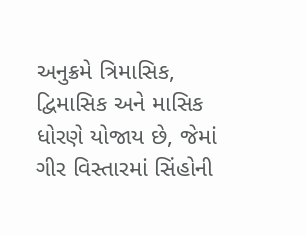અનુક્રમે ત્રિમાસિક, દ્વિમાસિક અને માસિક ધોરણે યોજાય છે, જેમાં ગીર વિસ્તારમાં સિંહોની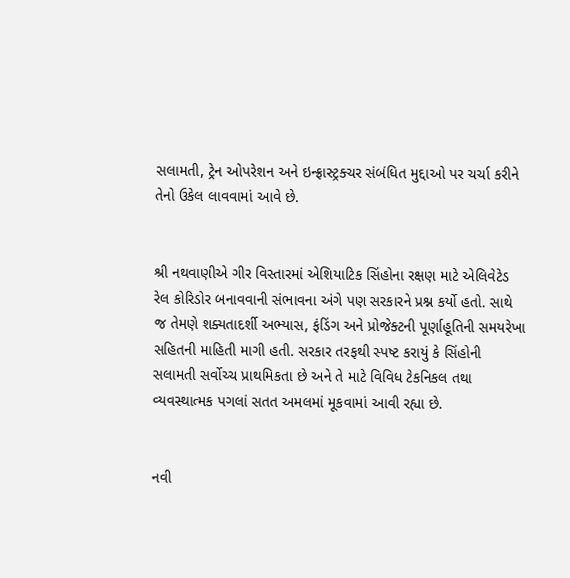સલામતી, ટ્રેન ઓપરેશન અને ઇન્ફ્રાસ્ટ્રક્ચર સંબંધિત મુદ્દાઓ પર ચર્ચા કરીને તેનો ઉકેલ લાવવામાં આવે છે.


શ્રી નથવાણીએ ગીર વિસ્તારમાં એશિયાટિક સિંહોના રક્ષણ માટે એલિવેટેડ રેલ કોરિડોર બનાવવાની સંભાવના અંગે પણ સરકારને પ્રશ્ન કર્યો હતો. સાથે જ તેમણે શક્યતાદર્શી અભ્યાસ, ફંડિંગ અને પ્રોજેક્ટની પૂર્ણાહૂતિની સમયરેખા સહિતની માહિતી માગી હતી. સરકાર તરફથી સ્પષ્ટ કરાયું કે સિંહોની સલામતી સર્વોચ્ચ પ્રાથમિકતા છે અને તે માટે વિવિધ ટેકનિકલ તથા વ્યવસ્થાત્મક પગલાં સતત અમલમાં મૂકવામાં આવી રહ્યા છે.


નવી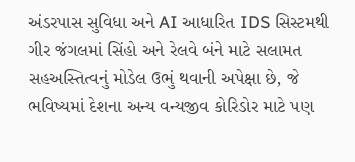અંડરપાસ સુવિધા અને AI આધારિત IDS સિસ્ટમથી ગીર જંગલમાં સિંહો અને રેલવે બંને માટે સલામત સહઅસ્તિત્વનું મોડેલ ઉભું થવાની અપેક્ષા છે, જે ભવિષ્યમાં દેશના અન્ય વન્યજીવ કોરિડોર માટે પણ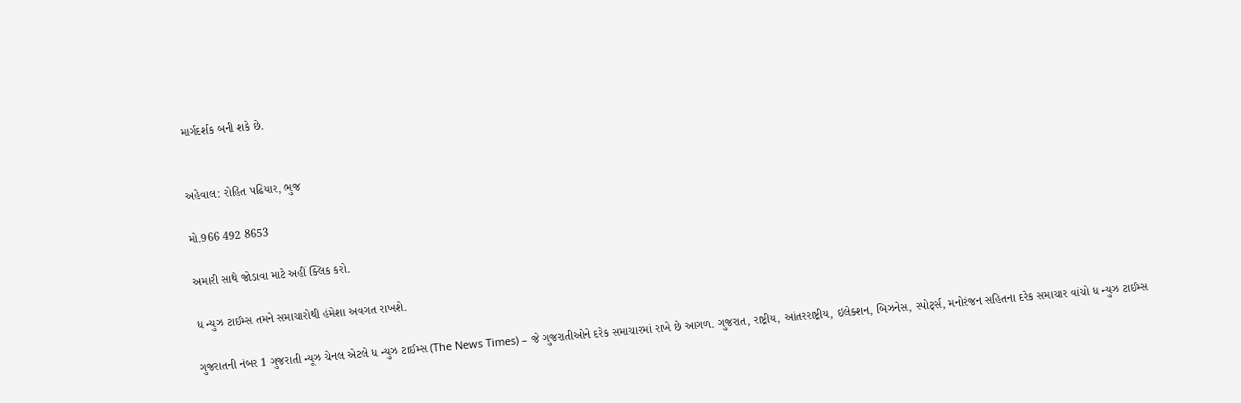માર્ગદર્શક બની શકે છે.


અહેવાલ: રોહિત પઢિયાર, ભુજ

મો.966 492 8653

અમારી સાથે જોડાવા માટે અહીં ક્લિક કરો.

ધ ન્યુઝ ટાઈમ્સ તમને સમાચારોથી હંમેશા અવગત રાખશે.

ગુજરાતની નંબર 1 ગુજરાતી ન્યૂઝ ચેનલ એટલે ધ ન્યુઝ ટાઈમ્સ (The News Times) – જે ગુજરાતીઓને દરેક સમાચારમાં રાખે છે આગળ. ગુજરાત, રાષ્ટ્રીય, આંતરરાષ્ટ્રીય, ઇલેક્શન, બિઝનેસ, સ્પોર્ટ્સ, મનોરંજન સહિતના દરેક સમાચાર વાંચો ધ ન્યુઝ ટાઈમ્સ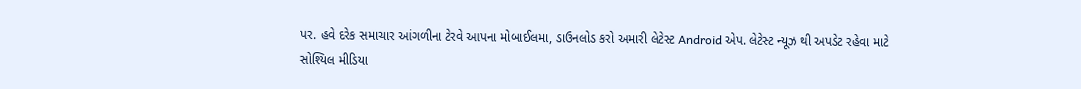પર. હવે દરેક સમાચાર આંગળીના ટેરવે આપના મોબાઈલમા, ડાઉનલોડ કરો અમારી લેટેસ્ટ Android એપ. લેટેસ્ટ ન્યૂઝ થી અપડેટ રહેવા માટે સોશ્યિલ મીડિયા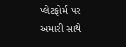પ્લેટફોર્મ પર અમારી સાથે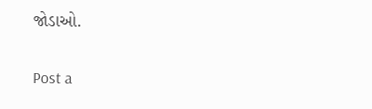જોડાઓ.


Post a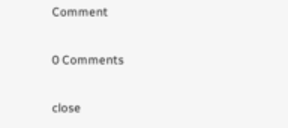Comment

0 Comments

close